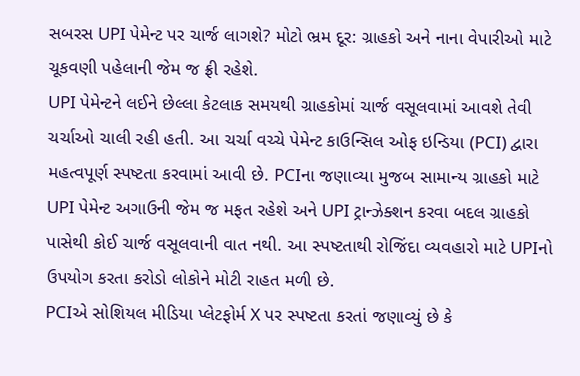સબરસ UPI પેમેન્ટ પર ચાર્જ લાગશે? મોટો ભ્રમ દૂર: ગ્રાહકો અને નાના વેપારીઓ માટે ચૂકવણી પહેલાની જેમ જ ફ્રી રહેશે.
UPI પેમેન્ટને લઈને છેલ્લા કેટલાક સમયથી ગ્રાહકોમાં ચાર્જ વસૂલવામાં આવશે તેવી ચર્ચાઓ ચાલી રહી હતી. આ ચર્ચા વચ્ચે પેમેન્ટ કાઉન્સિલ ઓફ ઇન્ડિયા (PCI) દ્વારા મહત્વપૂર્ણ સ્પષ્ટતા કરવામાં આવી છે. PCIના જણાવ્યા મુજબ સામાન્ય ગ્રાહકો માટે UPI પેમેન્ટ અગાઉની જેમ જ મફત રહેશે અને UPI ટ્રાન્ઝેક્શન કરવા બદલ ગ્રાહકો પાસેથી કોઈ ચાર્જ વસૂલવાની વાત નથી. આ સ્પષ્ટતાથી રોજિંદા વ્યવહારો માટે UPIનો ઉપયોગ કરતા કરોડો લોકોને મોટી રાહત મળી છે.
PCIએ સોશિયલ મીડિયા પ્લેટફોર્મ X પર સ્પષ્ટતા કરતાં જણાવ્યું છે કે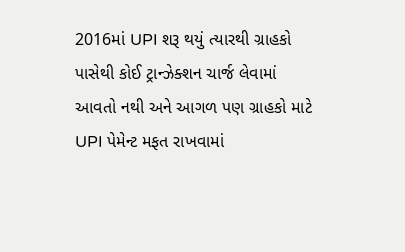2016માં UPI શરૂ થયું ત્યારથી ગ્રાહકો પાસેથી કોઈ ટ્રાન્ઝેક્શન ચાર્જ લેવામાં આવતો નથી અને આગળ પણ ગ્રાહકો માટે UPI પેમેન્ટ મફત રાખવામાં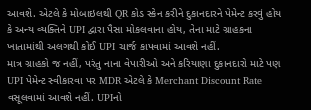આવશે. એટલે કે મોબાઇલથી QR કોડ સ્કેન કરીને દુકાનદારને પેમેન્ટ કરવું હોય કે અન્ય વ્યક્તિને UPI દ્વારા પૈસા મોકલવાના હોય, તેના માટે ગ્રાહકના ખાતામાંથી અલગથી કોઈ UPI ચાર્જ કાપવામાં આવશે નહીં.
માત્ર ગ્રાહકો જ નહીં, પરંતુ નાના વેપારીઓ અને કરિયાણા દુકાનદારો માટે પણ UPI પેમેન્ટ સ્વીકારવા પર MDR એટલે કે Merchant Discount Rate વસૂલવામાં આવશે નહીં. UPIનો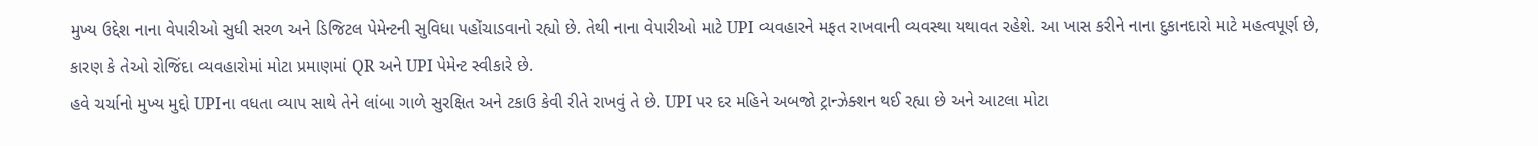મુખ્ય ઉદ્દેશ નાના વેપારીઓ સુધી સરળ અને ડિજિટલ પેમેન્ટની સુવિધા પહોંચાડવાનો રહ્યો છે. તેથી નાના વેપારીઓ માટે UPI વ્યવહારને મફત રાખવાની વ્યવસ્થા યથાવત રહેશે. આ ખાસ કરીને નાના દુકાનદારો માટે મહત્વપૂર્ણ છે, કારણ કે તેઓ રોજિંદા વ્યવહારોમાં મોટા પ્રમાણમાં QR અને UPI પેમેન્ટ સ્વીકારે છે.
હવે ચર્ચાનો મુખ્ય મુદ્દો UPIના વધતા વ્યાપ સાથે તેને લાંબા ગાળે સુરક્ષિત અને ટકાઉ કેવી રીતે રાખવું તે છે. UPI પર દર મહિને અબજો ટ્રાન્ઝેક્શન થઈ રહ્યા છે અને આટલા મોટા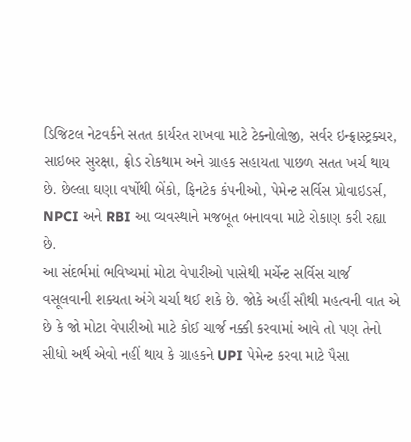ડિજિટલ નેટવર્કને સતત કાર્યરત રાખવા માટે ટેક્નોલોજી, સર્વર ઇન્ફ્રાસ્ટ્રક્ચર, સાઇબર સુરક્ષા, ફ્રોડ રોકથામ અને ગ્રાહક સહાયતા પાછળ સતત ખર્ચ થાય છે. છેલ્લા ઘણા વર્ષોથી બેંકો, ફિનટેક કંપનીઓ, પેમેન્ટ સર્વિસ પ્રોવાઇડર્સ, NPCI અને RBI આ વ્યવસ્થાને મજબૂત બનાવવા માટે રોકાણ કરી રહ્યા છે.
આ સંદર્ભમાં ભવિષ્યમાં મોટા વેપારીઓ પાસેથી મર્ચેન્ટ સર્વિસ ચાર્જ વસૂલવાની શક્યતા અંગે ચર્ચા થઈ શકે છે. જોકે અહીં સૌથી મહત્વની વાત એ છે કે જો મોટા વેપારીઓ માટે કોઈ ચાર્જ નક્કી કરવામાં આવે તો પણ તેનો સીધો અર્થ એવો નહીં થાય કે ગ્રાહકને UPI પેમેન્ટ કરવા માટે પૈસા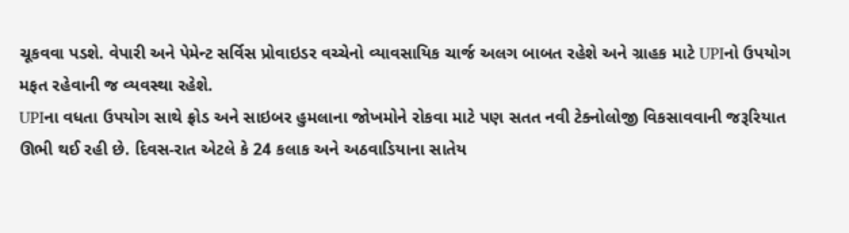ચૂકવવા પડશે. વેપારી અને પેમેન્ટ સર્વિસ પ્રોવાઇડર વચ્ચેનો વ્યાવસાયિક ચાર્જ અલગ બાબત રહેશે અને ગ્રાહક માટે UPIનો ઉપયોગ મફત રહેવાની જ વ્યવસ્થા રહેશે.
UPIના વધતા ઉપયોગ સાથે ફ્રોડ અને સાઇબર હુમલાના જોખમોને રોકવા માટે પણ સતત નવી ટેક્નોલોજી વિકસાવવાની જરૂરિયાત ઊભી થઈ રહી છે. દિવસ-રાત એટલે કે 24 કલાક અને અઠવાડિયાના સાતેય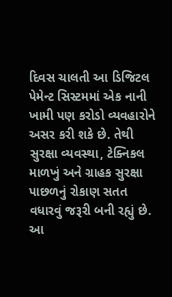દિવસ ચાલતી આ ડિજિટલ પેમેન્ટ સિસ્ટમમાં એક નાની ખામી પણ કરોડો વ્યવહારોને અસર કરી શકે છે. તેથી સુરક્ષા વ્યવસ્થા, ટેક્નિકલ માળખું અને ગ્રાહક સુરક્ષા પાછળનું રોકાણ સતત વધારવું જરૂરી બની રહ્યું છે.
આ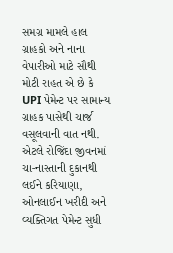સમગ્ર મામલે હાલ ગ્રાહકો અને નાના વેપારીઓ માટે સૌથી મોટી રાહત એ છે કે UPI પેમેન્ટ પર સામાન્ય ગ્રાહક પાસેથી ચાર્જ વસૂલવાની વાત નથી. એટલે રોજિંદા જીવનમાં ચા-નાસ્તાની દુકાનથી લઈને કરિયાણા, ઓનલાઈન ખરીદી અને વ્યક્તિગત પેમેન્ટ સુધી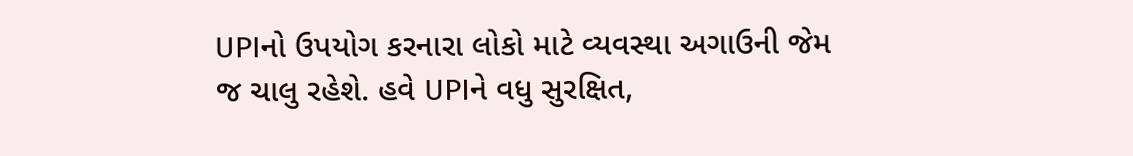UPIનો ઉપયોગ કરનારા લોકો માટે વ્યવસ્થા અગાઉની જેમ જ ચાલુ રહેશે. હવે UPIને વધુ સુરક્ષિત,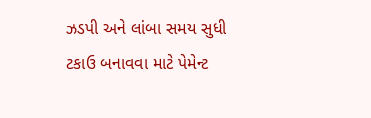ઝડપી અને લાંબા સમય સુધી ટકાઉ બનાવવા માટે પેમેન્ટ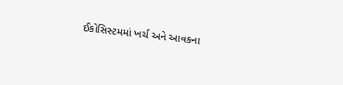ઈકોસિસ્ટમમાં ખર્ચ અને આવકના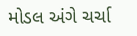મોડલ અંગે ચર્ચા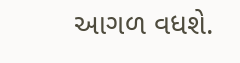આગળ વધશે.